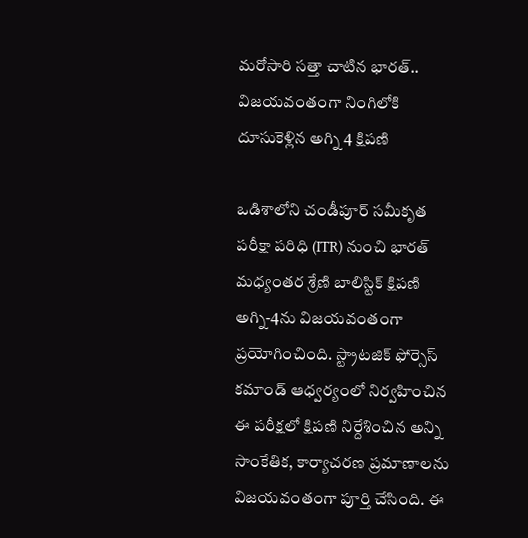మరోసారి సత్తా చాటిన భారత్.. విజయవంతంగా నింగిలోకి దూసుకెళ్లిన అగ్ని 4 క్షిపణి

ఒడిశాలోని చండీపూర్ సమీకృత పరీక్షా పరిధి (ITR) నుంచి భారత్ మధ్యంతర శ్రేణి బాలిస్టిక్ క్షిపణి అగ్ని-4ను విజయవంతంగా ప్రయోగించింది. స్ట్రాటజిక్ ఫోర్సెస్ కమాండ్ ఆధ్వర్యంలో నిర్వహించిన ఈ పరీక్షలో క్షిపణి నిర్దేశించిన అన్ని సాంకేతిక, కార్యాచరణ ప్రమాణాలను విజయవంతంగా పూర్తి చేసింది. ఈ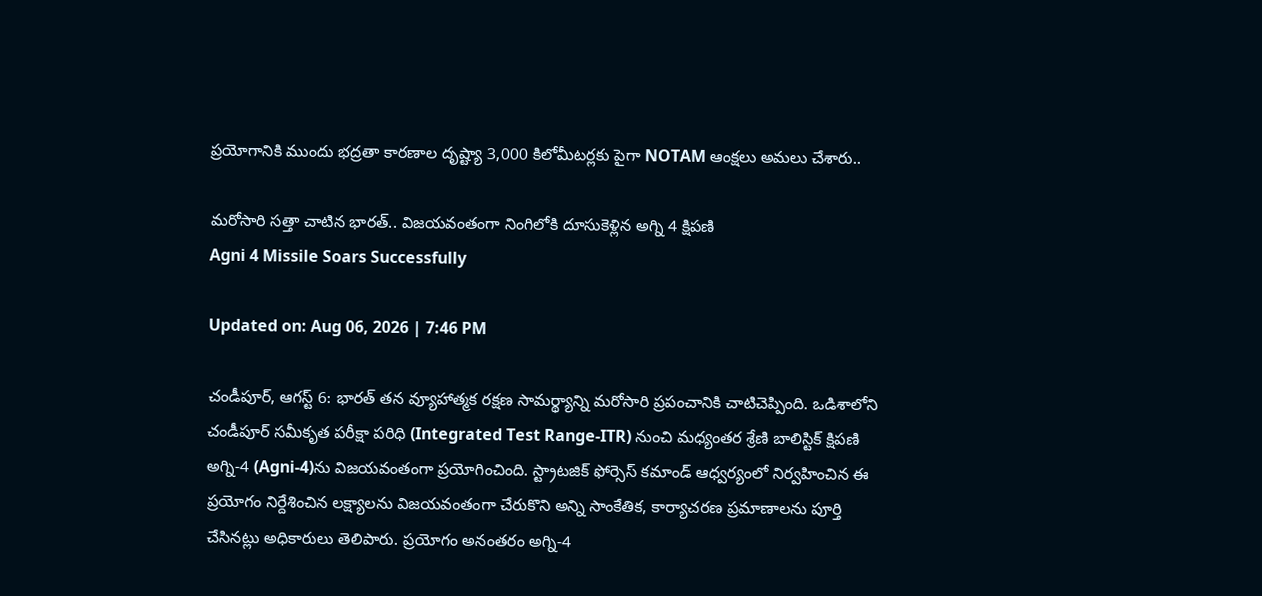ప్రయోగానికి ముందు భద్రతా కారణాల దృష్ట్యా 3,000 కిలోమీటర్లకు పైగా NOTAM ఆంక్షలు అమలు చేశారు..

మరోసారి సత్తా చాటిన భారత్.. విజయవంతంగా నింగిలోకి దూసుకెళ్లిన అగ్ని 4 క్షిపణి
Agni 4 Missile Soars Successfully

Updated on: Aug 06, 2026 | 7:46 PM

చండీపూర్‌, ఆగస్ట్‌ 6: భారత్ తన వ్యూహాత్మక రక్షణ సామర్థ్యాన్ని మరోసారి ప్రపంచానికి చాటిచెప్పింది. ఒడిశాలోని చండీపూర్ సమీకృత పరీక్షా పరిధి (Integrated Test Range-ITR) నుంచి మధ్యంతర శ్రేణి బాలిస్టిక్ క్షిపణి అగ్ని-4 (Agni-4)ను విజయవంతంగా ప్రయోగించింది. స్ట్రాటజిక్ ఫోర్సెస్ కమాండ్ ఆధ్వర్యంలో నిర్వహించిన ఈ ప్రయోగం నిర్దేశించిన లక్ష్యాలను విజయవంతంగా చేరుకొని అన్ని సాంకేతిక, కార్యాచరణ ప్రమాణాలను పూర్తి చేసినట్లు అధికారులు తెలిపారు. ప్రయోగం అనంతరం అగ్ని-4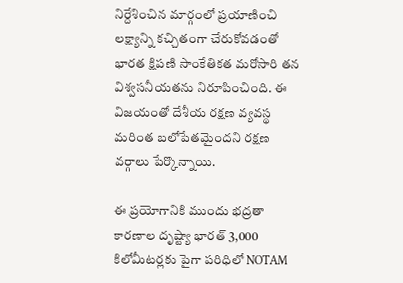నిర్దేశించిన మార్గంలో ప్రయాణించి లక్ష్యాన్ని కచ్చితంగా చేరుకోవడంతో భారత క్షిపణి సాంకేతికత మరోసారి తన విశ్వసనీయతను నిరూపించింది. ఈ విజయంతో దేశీయ రక్షణ వ్యవస్థ మరింత బలోపేతమైందని రక్షణ వర్గాలు పేర్కొన్నాయి.

ఈ ప్రయోగానికి ముందు భద్రతా కారణాల దృష్ట్యా భారత్ 3,000 కిలోమీటర్లకు పైగా పరిధిలో NOTAM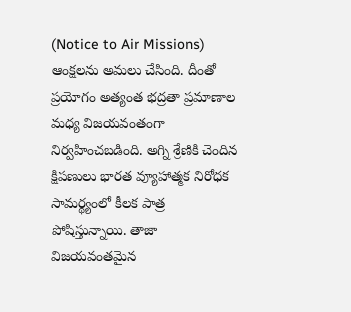(Notice to Air Missions) ఆంక్షలను అమలు చేసింది. దీంతో ప్రయోగం అత్యంత భద్రతా ప్రమాణాల మధ్య విజయవంతంగా నిర్వహించబడింది. అగ్ని శ్రేణికి చెందిన క్షిపణులు భారత వ్యూహాత్మక నిరోధక సామర్థ్యంలో కీలక పాత్ర పోషిస్తున్నాయి. తాజా విజయవంతమైన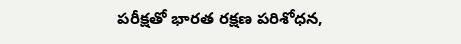పరీక్షతో భారత రక్షణ పరిశోధన,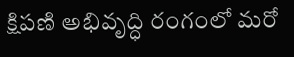క్షిపణి అభివృద్ధి రంగంలో మరో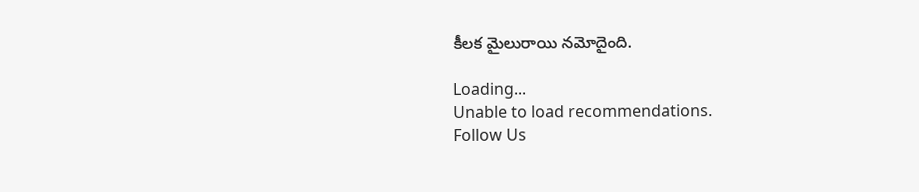కీలక మైలురాయి నమోదైంది.

Loading...
Unable to load recommendations.
Follow Us